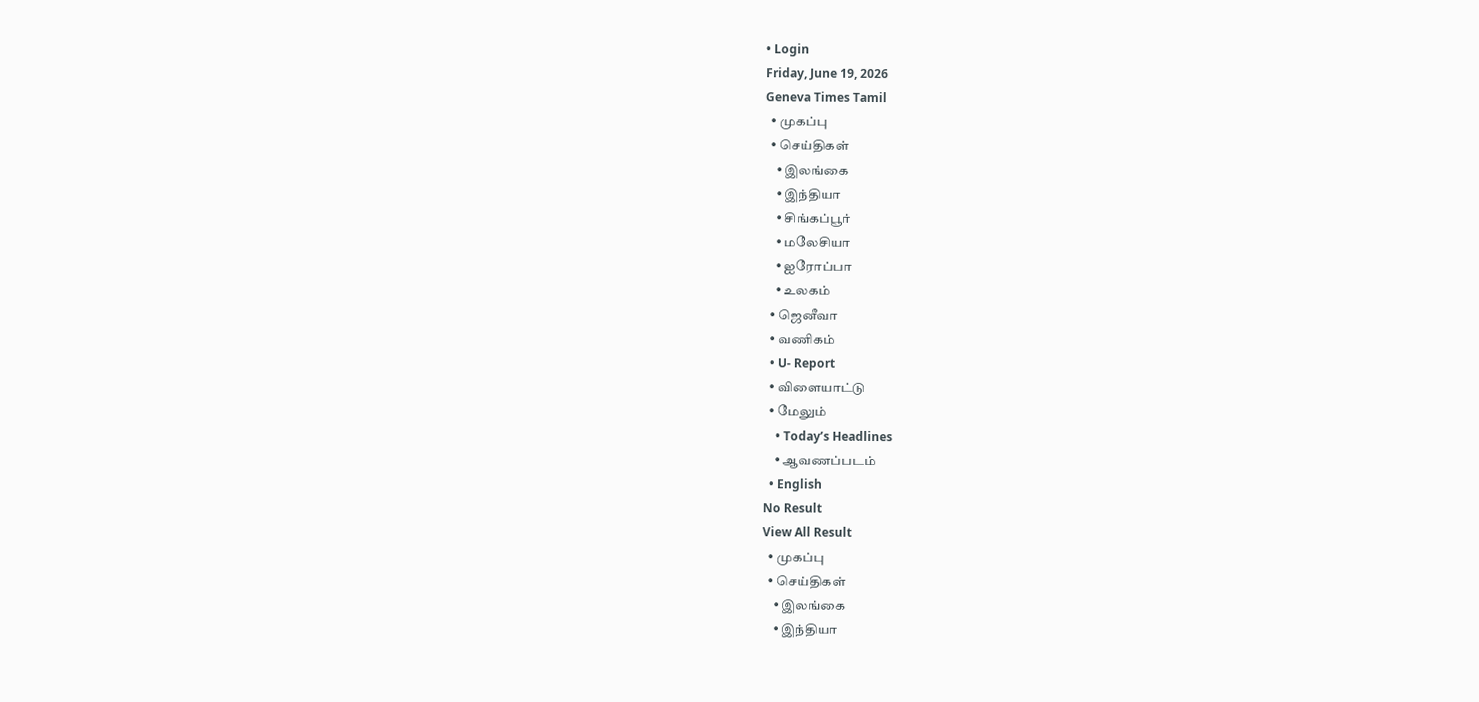• Login
Friday, June 19, 2026
Geneva Times Tamil
  • முகப்பு
  • செய்திகள்
    • இலங்கை
    • இந்தியா
    • சிங்கப்பூர்
    • மலேசியா
    • ஐரோப்பா
    • உலகம்
  • ஜெனீவா
  • வணிகம்
  • U- Report
  • விளையாட்டு
  • மேலும்
    • Today’s Headlines
    • ஆவணப்படம்
  • English
No Result
View All Result
  • முகப்பு
  • செய்திகள்
    • இலங்கை
    • இந்தியா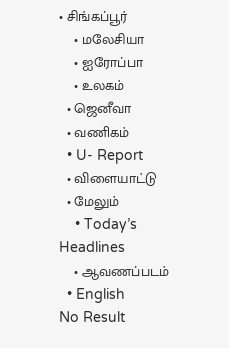• சிங்கப்பூர்
    • மலேசியா
    • ஐரோப்பா
    • உலகம்
  • ஜெனீவா
  • வணிகம்
  • U- Report
  • விளையாட்டு
  • மேலும்
    • Today’s Headlines
    • ஆவணப்படம்
  • English
No Result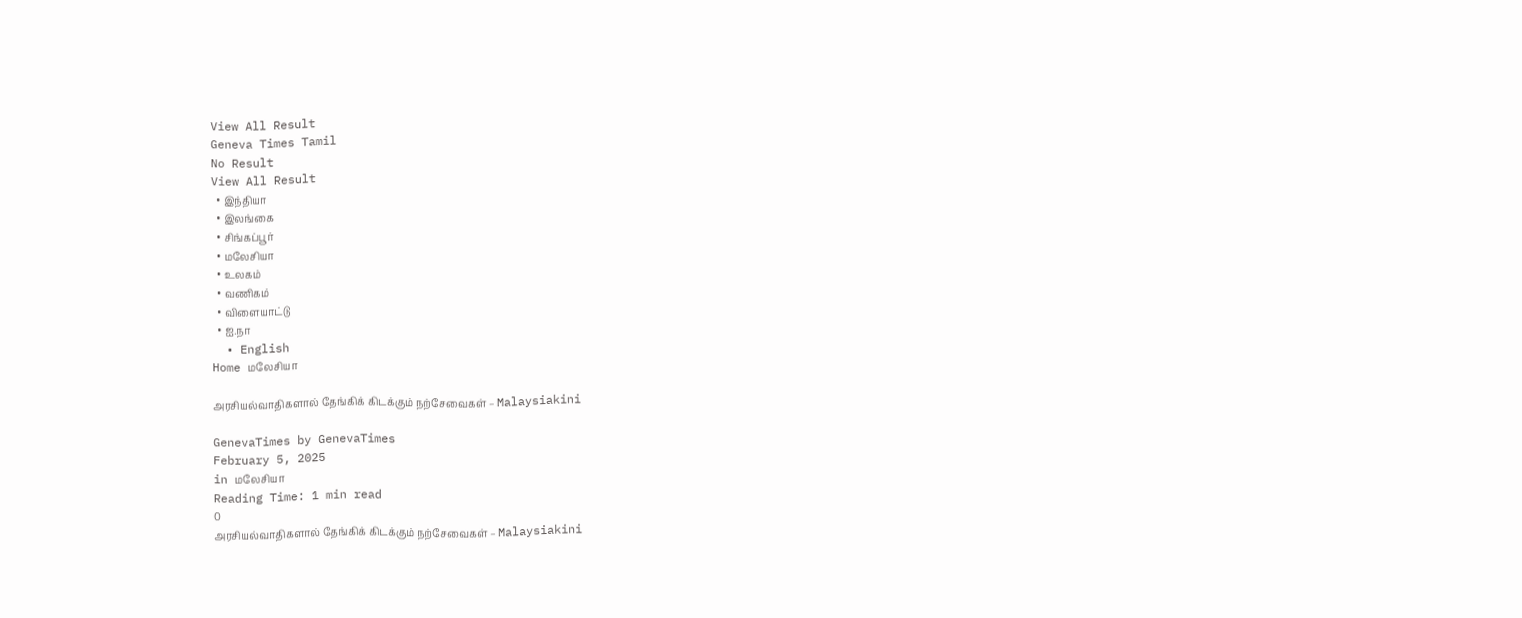View All Result
Geneva Times Tamil
No Result
View All Result
  • இந்தியா
  • இலங்கை
  • சிங்கப்பூர்
  • மலேசியா
  • உலகம்
  • வணிகம்
  • விளையாட்டு
  • ஐ.நா
  • English
Home மலேசியா

அரசியல்வாதிகளால் தேங்கிக் கிடக்கும் நற்சேவைகள் – Malaysiakini

GenevaTimes by GenevaTimes
February 5, 2025
in மலேசியா
Reading Time: 1 min read
0
அரசியல்வாதிகளால் தேங்கிக் கிடக்கும் நற்சேவைகள் – Malaysiakini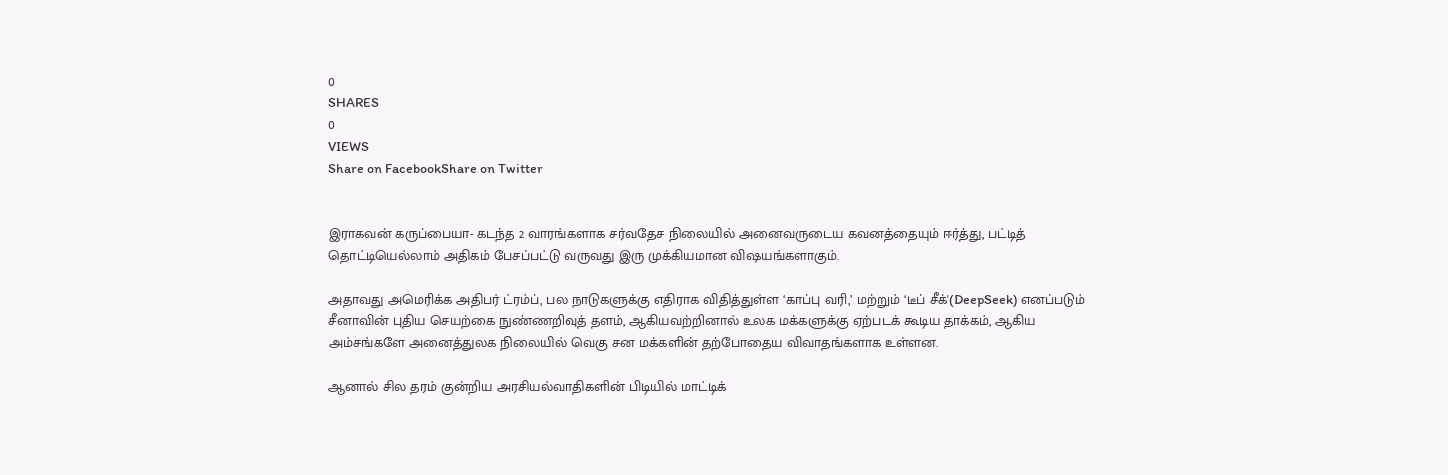0
SHARES
0
VIEWS
Share on FacebookShare on Twitter


இராகவன் கருப்பையா- கடந்த 2 வாரங்களாக சர்வதேச நிலையில் அனைவருடைய கவனத்தையும் ஈர்த்து, பட்டித் தொட்டியெல்லாம் அதிகம் பேசப்பட்டு வருவது இரு முக்கியமான விஷயங்களாகும்.

அதாவது அமெரிக்க அதிபர் ட்ரம்ப், பல நாடுகளுக்கு எதிராக விதித்துள்ள ‘காப்பு வரி,’ மற்றும் ‘டீப் சீக்'(DeepSeek) எனப்படும் சீனாவின் புதிய செயற்கை நுண்ணறிவுத் தளம், ஆகியவற்றினால் உலக மக்களுக்கு ஏற்படக் கூடிய தாக்கம், ஆகிய அம்சங்களே அனைத்துலக நிலையில் வெகு சன மக்களின் தற்போதைய விவாதங்களாக உள்ளன.

ஆனால் சில தரம் குன்றிய அரசியல்வாதிகளின் பிடியில் மாட்டிக்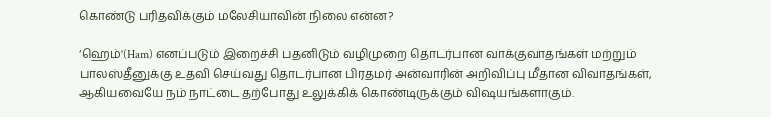கொண்டு பரிதவிக்கும் மலேசியாவின் நிலை என்ன?

‘ஹெம்'(Ham) எனப்படும் இறைச்சி பதனிடும் வழிமுறை தொடர்பான வாக்குவாதங்கள் மற்றும் பாலஸ்தீனுக்கு உதவி செய்வது தொடர்பான பிரதமர் அன்வாரின் அறிவிப்பு மீதான விவாதங்கள், ஆகியவையே நம் நாட்டை தற்போது உலுக்கிக் கொண்டிருக்கும் விஷயங்களாகும்.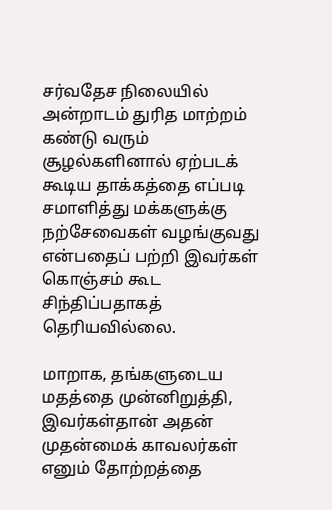சர்வதேச நிலையில் அன்றாடம் துரித மாற்றம் கண்டு வரும் சூழல்களினால் ஏற்படக் கூடிய தாக்கத்தை எப்படி சமாளித்து மக்களுக்கு நற்சேவைகள் வழங்குவது என்பதைப் பற்றி இவர்கள் கொஞ்சம் கூட சிந்திப்பதாகத் தெரியவில்லை.

மாறாக, தங்களுடைய மதத்தை முன்னிறுத்தி, இவர்கள்தான் அதன் முதன்மைக் காவலர்கள் எனும் தோற்றத்தை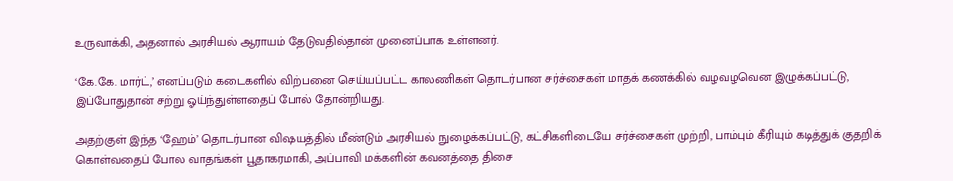உருவாக்கி, அதனால் அரசியல் ஆராயம் தேடுவதில்தான் முனைப்பாக உள்ளனர்.

‘கே.கே. மார்ட்,’ எனப்படும் கடைகளில் விற்பனை செய்யப்பட்ட காலணிகள் தொடர்பான சர்ச்சைகள் மாதக் கணக்கில் வழவழவென இழுக்கப்பட்டு, இப்போதுதான் சற்று ஓய்ந்துள்ளதைப் போல் தோன்றியது.

அதற்குள் இந்த ‘ஹேம்’ தொடர்பான விஷயத்தில் மீண்டும் அரசியல் நுழைக்கப்பட்டு, கட்சிகளிடையே சர்ச்சைகள் முற்றி, பாம்பும் கீரியும் கடித்துக் குதறிக் கொள்வதைப் போல வாதங்கள் பூதாகரமாகி, அப்பாவி மக்களின் கவனத்தை திசை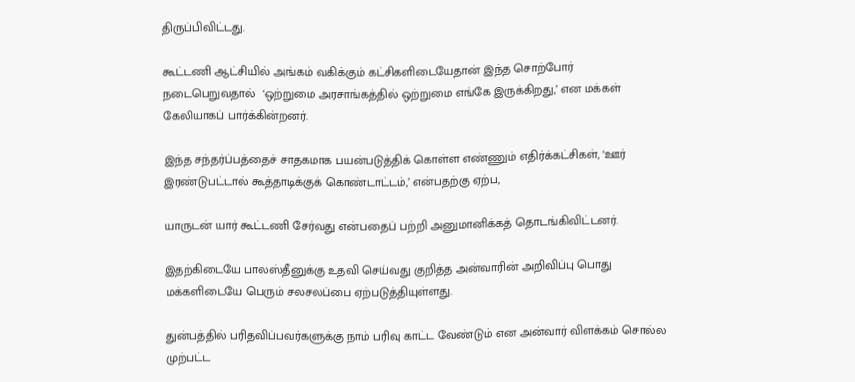திருப்பிவிட்டது.

கூட்டணி ஆட்சியில் அங்கம் வகிக்கும் கட்சிகளிடையேதான் இந்த சொற்போர் நடைபெறுவதால்  ‘ஒற்றுமை அரசாங்கத்தில் ஒற்றுமை எங்கே இருக்கிறது,’ என மக்கள் கேலியாகப் பார்க்கின்றனர்.

இந்த சந்தர்ப்பத்தைச் சாதகமாக பயன்படுத்திக் கொள்ள எண்ணும் எதிர்க்கட்சிகள், ‘ஊர் இரண்டுபட்டால் கூத்தாடிக்குக் கொண்டாட்டம்,’ என்பதற்கு ஏற்ப,

யாருடன் யார் கூட்டணி சேர்வது என்பதைப் பற்றி அனுமானிக்கத் தொடங்கிவிட்டனர்.

இதற்கிடையே பாலஸ்தீனுக்கு உதவி செய்வது குறித்த அன்வாரின் அறிவிப்பு பொது மக்களிடையே பெரும் சலசலப்பை ஏற்படுத்தியுள்ளது.

துன்பத்தில் பரிதவிப்பவர்களுக்கு நாம் பரிவு காட்ட வேண்டும் என அன்வார் விளக்கம் சொல்ல முற்பட்ட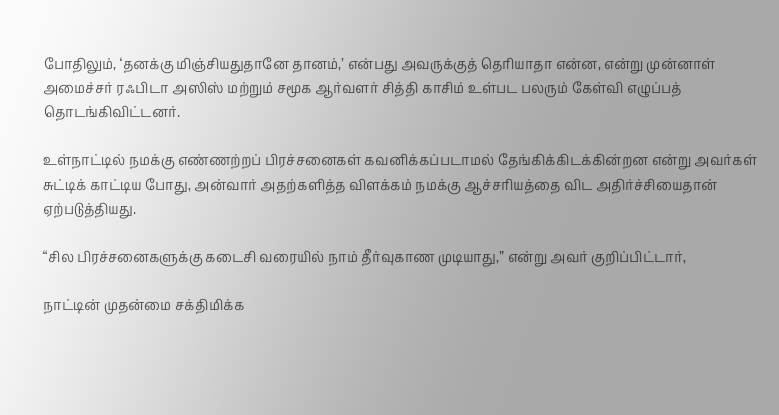போதிலும், ‘தனக்கு மிஞ்சியதுதானே தானம்,’ என்பது அவருக்குத் தெரியாதா என்ன, என்று முன்னாள் அமைச்சர் ரஃபிடா அஸிஸ் மற்றும் சமூக ஆர்வளர் சித்தி காசிம் உள்பட பலரும் கேள்வி எழுப்பத் தொடங்கிவிட்டனர்.

உள்நாட்டில் நமக்கு எண்ணற்றப் பிரச்சனைகள் கவனிக்கப்படாமல் தேங்கிக்கிடக்கின்றன என்று அவர்கள் சுட்டிக் காட்டிய போது, அன்வார் அதற்களித்த விளக்கம் நமக்கு ஆச்சரியத்தை விட அதிர்ச்சியைதான் ஏற்படுத்தியது.

“சில பிரச்சனைகளுக்கு கடைசி வரையில் நாம் தீர்வுகாண முடியாது,” என்று அவர் குறிப்பிட்டார்,

நாட்டின் முதன்மை சக்திமிக்க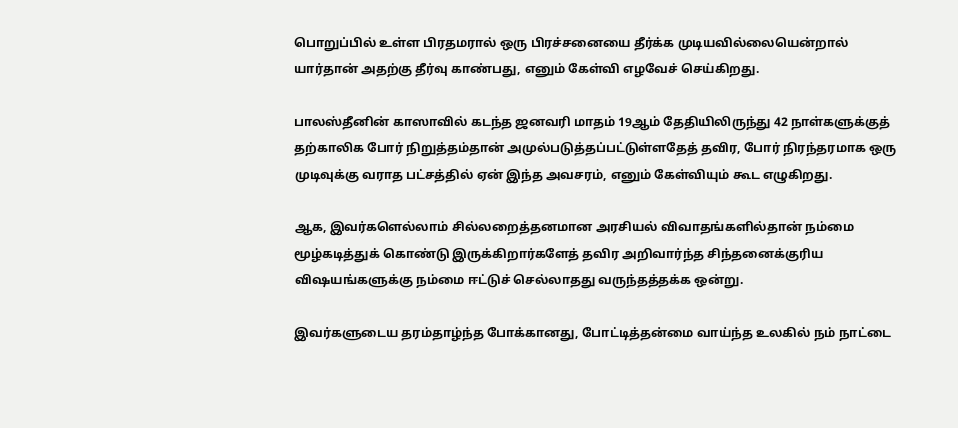பொறுப்பில் உள்ள பிரதமரால் ஒரு பிரச்சனையை தீர்க்க முடியவில்லையென்றால் யார்தான் அதற்கு தீர்வு காண்பது, எனும் கேள்வி எழவேச் செய்கிறது.

பாலஸ்தீனின் காஸாவில் கடந்த ஜனவரி மாதம் 19ஆம் தேதியிலிருந்து 42 நாள்களுக்குத் தற்காலிக போர் நிறுத்தம்தான் அமுல்படுத்தப்பட்டுள்ளதேத் தவிர, போர் நிரந்தரமாக ஒரு முடிவுக்கு வராத பட்சத்தில் ஏன் இந்த அவசரம், எனும் கேள்வியும் கூட எழுகிறது.

ஆக, இவர்களெல்லாம் சில்லறைத்தனமான அரசியல் விவாதங்களில்தான் நம்மை மூழ்கடித்துக் கொண்டு இருக்கிறார்களேத் தவிர அறிவார்ந்த சிந்தனைக்குரிய விஷயங்களுக்கு நம்மை ஈட்டுச் செல்லாதது வருந்தத்தக்க ஒன்று.

இவர்களுடைய தரம்தாழ்ந்த போக்கானது, போட்டித்தன்மை வாய்ந்த உலகில் நம் நாட்டை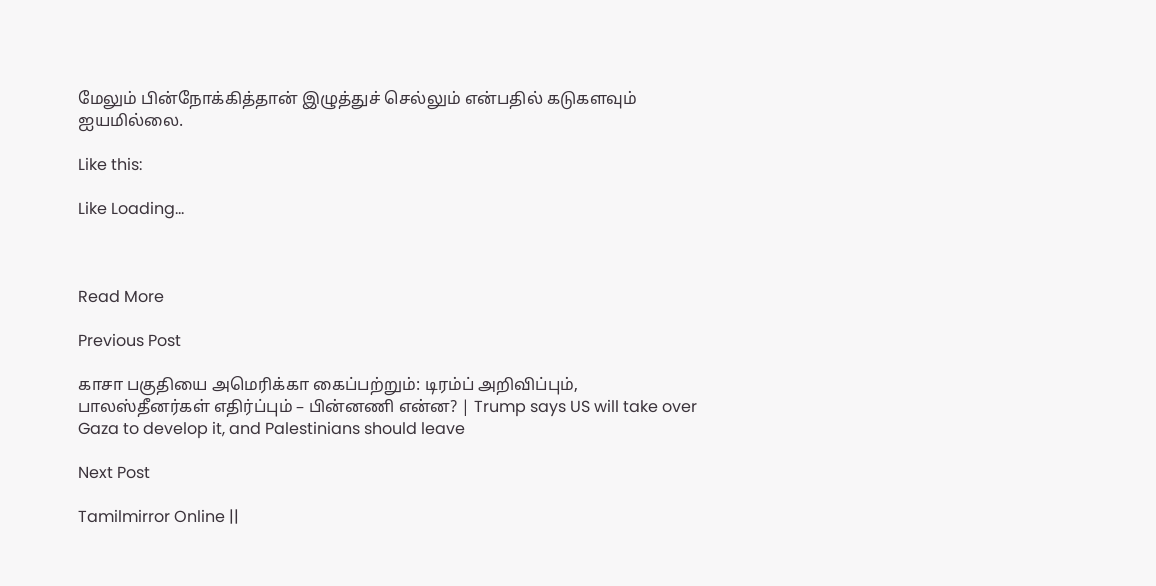மேலும் பின்நோக்கித்தான் இழுத்துச் செல்லும் என்பதில் கடுகளவும் ஐயமில்லை.

Like this:

Like Loading…



Read More

Previous Post

காசா பகுதியை அமெரிக்கா கைப்பற்றும்: டிரம்ப் அறிவிப்பும், பாலஸ்தீனர்கள் எதிர்ப்பும் – பின்னணி என்ன? | Trump says US will take over Gaza to develop it, and Palestinians should leave

Next Post

Tamilmirror Online ||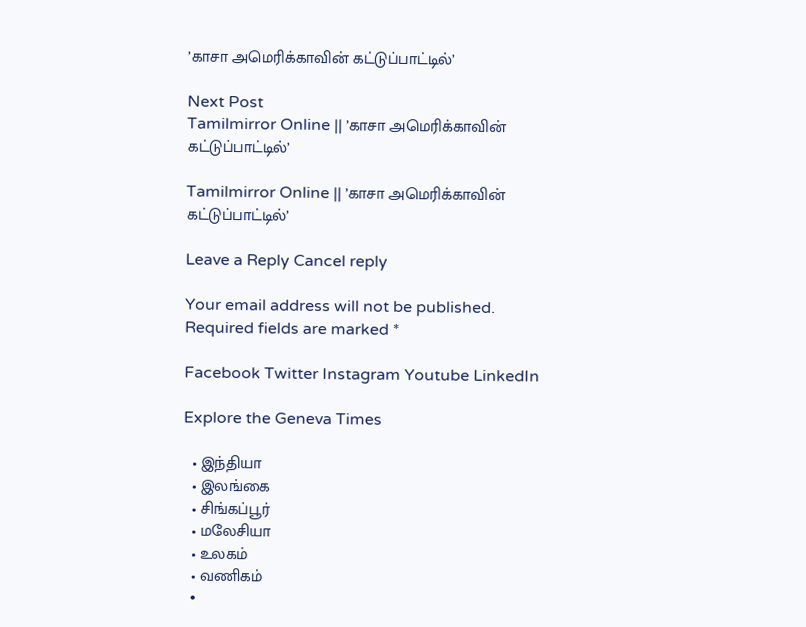’காசா அமெரிக்காவின் கட்டுப்பாட்டில்’

Next Post
Tamilmirror Online || ’காசா அமெரிக்காவின் கட்டுப்பாட்டில்’

Tamilmirror Online || ’காசா அமெரிக்காவின் கட்டுப்பாட்டில்’

Leave a Reply Cancel reply

Your email address will not be published. Required fields are marked *

Facebook Twitter Instagram Youtube LinkedIn

Explore the Geneva Times

  • இந்தியா
  • இலங்கை
  • சிங்கப்பூர்
  • மலேசியா
  • உலகம்
  • வணிகம்
  •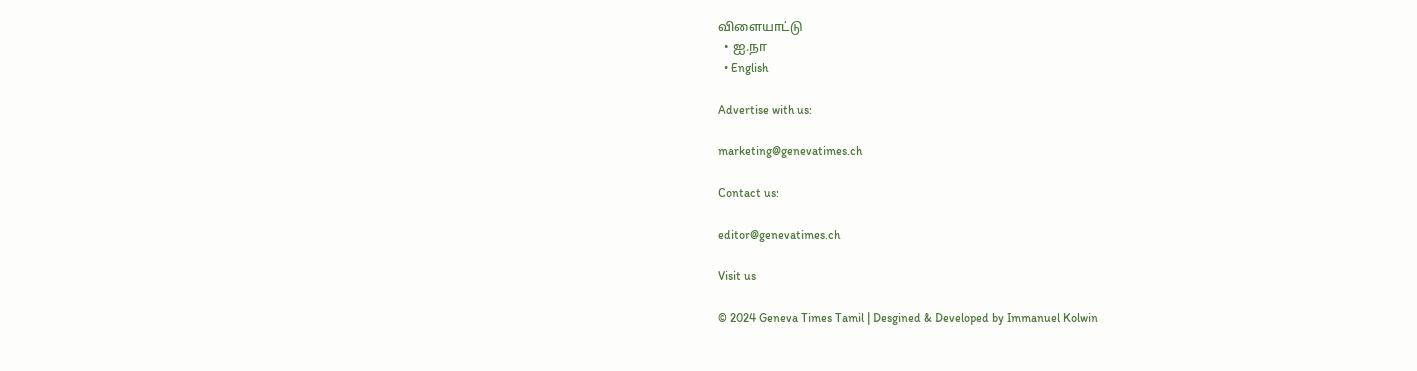விளையாட்டு
  • ஐ.நா
  • English

Advertise with us:

marketing@genevatimes.ch

Contact us:

editor@genevatimes.ch

Visit us

© 2024 Geneva Times Tamil | Desgined & Developed by Immanuel Kolwin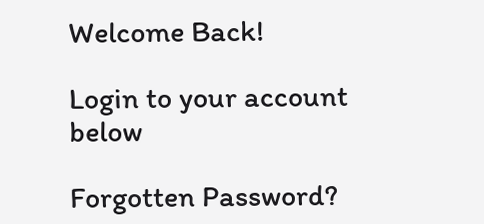Welcome Back!

Login to your account below

Forgotten Password?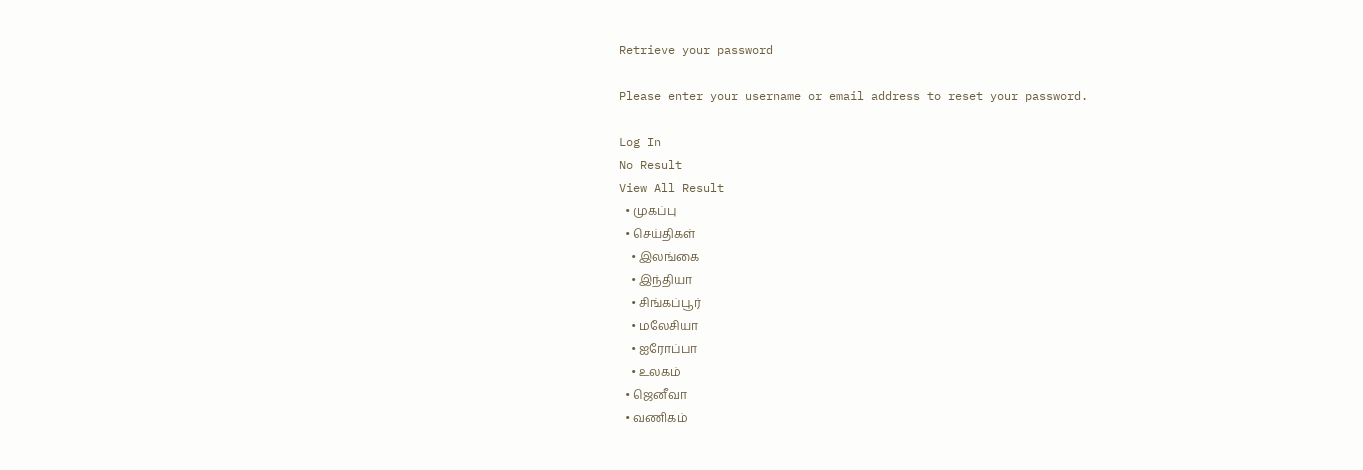Retrieve your password

Please enter your username or email address to reset your password.

Log In
No Result
View All Result
  • முகப்பு
  • செய்திகள்
    • இலங்கை
    • இந்தியா
    • சிங்கப்பூர்
    • மலேசியா
    • ஐரோப்பா
    • உலகம்
  • ஜெனீவா
  • வணிகம்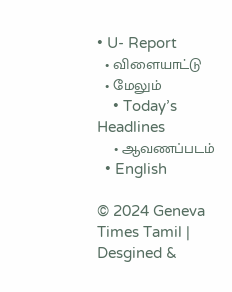• U- Report
  • விளையாட்டு
  • மேலும்
    • Today’s Headlines
    • ஆவணப்படம்
  • English

© 2024 Geneva Times Tamil | Desgined &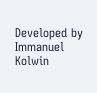Developed by Immanuel Kolwin